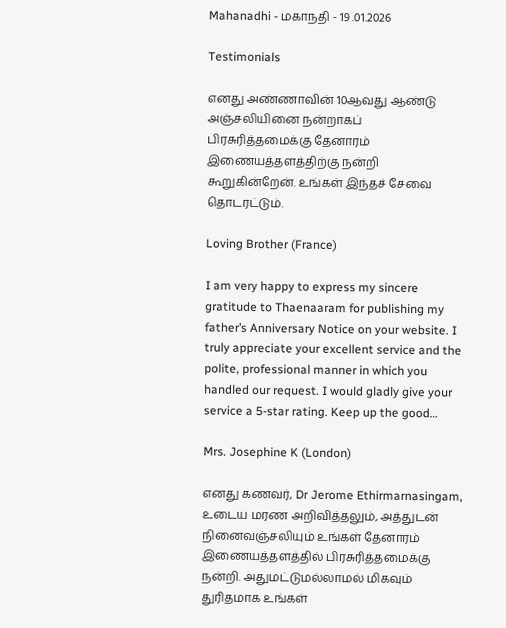Mahanadhi - மகாநதி - 19 .01.2026

Testimonials

எனது அண்ணாவின் 10ஆவது ஆண்டு அஞ்சலியினை நன்றாகப் பிரசுரித்தமைக்கு தேனாரம் இணையத்தளத்திற்கு நன்றி கூறுகின்றேன். உங்கள் இந்தச் சேவை தொடரட்டும்.

Loving Brother (France)

I am very happy to express my sincere gratitude to Thaenaaram for publishing my father’s Anniversary Notice on your website. I truly appreciate your excellent service and the polite, professional manner in which you handled our request. I would gladly give your service a 5-star rating. Keep up the good…

Mrs. Josephine K (London)

எனது கணவர், Dr Jerome Ethirmarnasingam, உடைய மரண அறிவித்தலும், அத்துடன் நினைவஞ்சலியும் உங்கள் தேனாரம் இணையத்தளத்தில் பிரசுரித்தமைக்கு நன்றி. அதுமட்டுமல்லாமல் மிகவும் துரிதமாக உங்கள்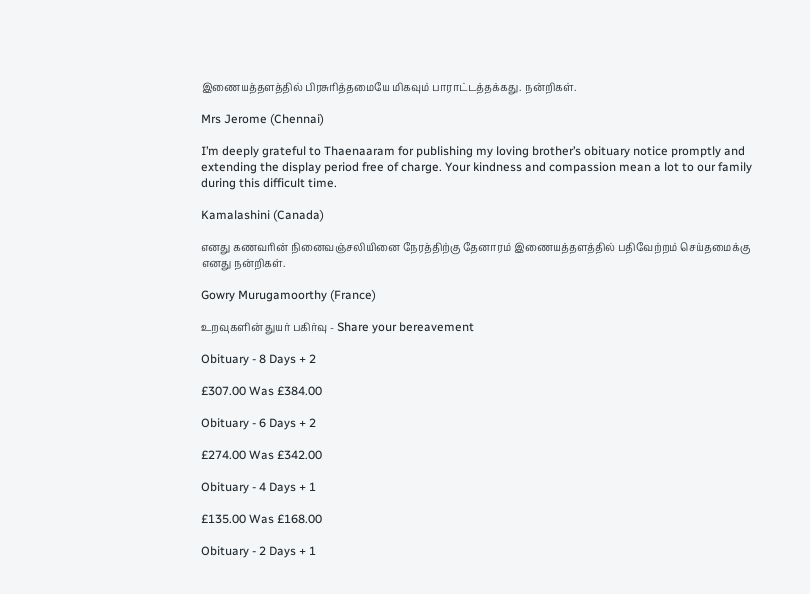இணையத்தளத்தில் பிரசுரித்தமையே மிகவும் பாராட்டத்தக்கது. நன்றிகள்.

Mrs Jerome (Chennai)

I’m deeply grateful to Thaenaaram for publishing my loving brother’s obituary notice promptly and extending the display period free of charge. Your kindness and compassion mean a lot to our family during this difficult time.

Kamalashini (Canada)

எனது கணவரின் நினைவஞ்சலியினை நேரத்திற்கு தேனாரம் இணையத்தளத்தில் பதிவேற்றம் செய்தமைக்கு எனது நன்றிகள்.

Gowry Murugamoorthy (France)

உறவுகளின் துயர் பகிர்வு - Share your bereavement

Obituary - 8 Days + 2

£307.00 Was £384.00

Obituary - 6 Days + 2

£274.00 Was £342.00

Obituary - 4 Days + 1

£135.00 Was £168.00

Obituary - 2 Days + 1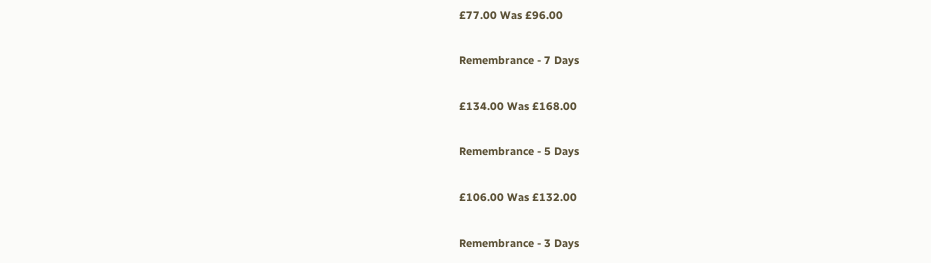£77.00 Was £96.00

Remembrance - 7 Days

£134.00 Was £168.00

Remembrance - 5 Days

£106.00 Was £132.00

Remembrance - 3 Days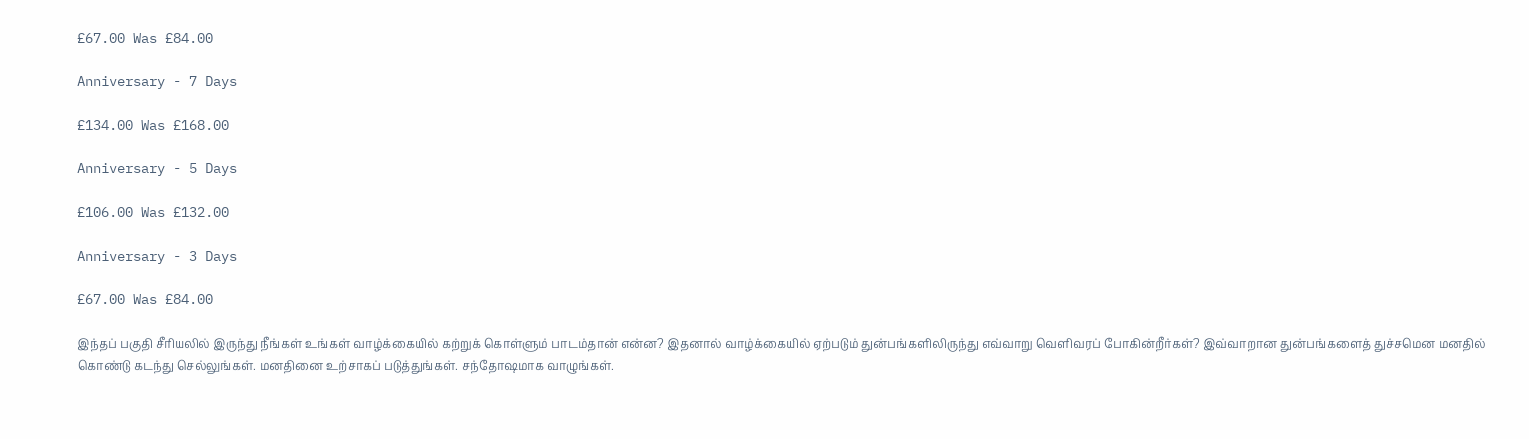£67.00 Was £84.00

Anniversary - 7 Days

£134.00 Was £168.00

Anniversary - 5 Days

£106.00 Was £132.00

Anniversary - 3 Days

£67.00 Was £84.00

இந்தப் பகுதி சீரியலில் இருந்து நீங்கள் உங்கள் வாழ்க்கையில் கற்றுக் கொள்ளும் பாடம்தான் என்ன? இதனால் வாழ்க்கையில் ஏற்படும் துன்பங்களிலிருந்து எவ்வாறு வெளிவரப் போகின்றீர்கள்? இவ்வாறான துன்பங்களைத் துச்சமென மனதில் கொண்டு கடந்து செல்லுங்கள். மனதினை உற்சாகப் படுத்துங்கள். சந்தோஷமாக வாழுங்கள்.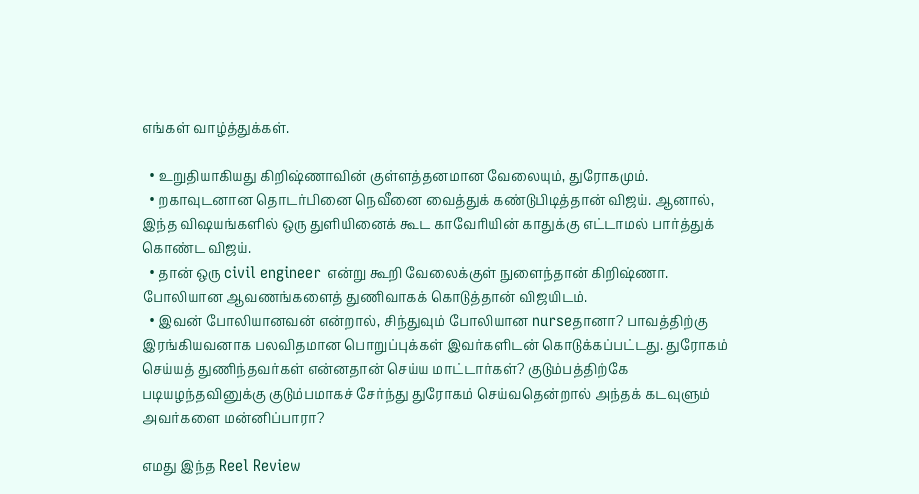எங்கள் வாழ்த்துக்கள்.

  • உறுதியாகியது கிறிஷ்ணாவின் குள்ளத்தனமான வேலையும், துரோகமும்.
  • றகாவுடனான தொடர்பினை நெவீனை வைத்துக் கண்டுபிடித்தான் விஜய். ஆனால், இந்த விஷயங்களில் ஒரு துளியினைக் கூட காவேரியின் காதுக்கு எட்டாமல் பார்த்துக் கொண்ட விஜய்.
  • தான் ஒரு civil engineer என்று கூறி வேலைக்குள் நுளைந்தான் கிறிஷ்ணா. போலியான ஆவணங்களைத் துணிவாகக் கொடுத்தான் விஜயிடம்.
  • இவன் போலியானவன் என்றால், சிந்துவும் போலியான nurseதானா? பாவத்திற்கு இரங்கியவனாக பலவிதமான பொறுப்புக்கள் இவர்களிடன் கொடுக்கப்பட்டது. துரோகம் செய்யத் துணிந்தவர்கள் என்னதான் செய்ய மாட்டார்கள்? குடும்பத்திற்கே படியழந்தவினுக்கு குடும்பமாகச் சேர்ந்து துரோகம் செய்வதென்றால் அந்தக் கடவுளும் அவர்களை மன்னிப்பாரா?

எமது இந்த Reel Review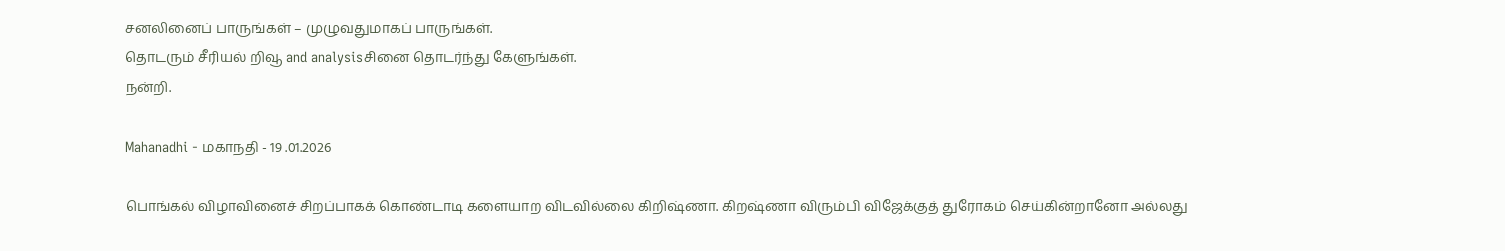சனலினைப் பாருங்கள் – முழுவதுமாகப் பாருங்கள்.
தொடரும் சீரியல் றிவூ and analysisசினை தொடர்ந்து கேளுங்கள்.
நன்றி.

Mahanadhi - மகாநதி - 19 .01.2026

பொங்கல் விழாவினைச் சிறப்பாகக் கொண்டாடி களையாற விடவில்லை கிறிஷ்ணா. கிறஷ்ணா விரும்பி விஜேக்குத் துரோகம் செய்கின்றானோ அல்லது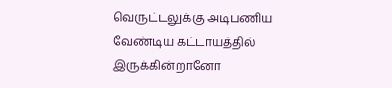வெருட்டலுக்கு அடிபணிய வேண்டிய கட்டாயத்தில் இருக்கின்றானோ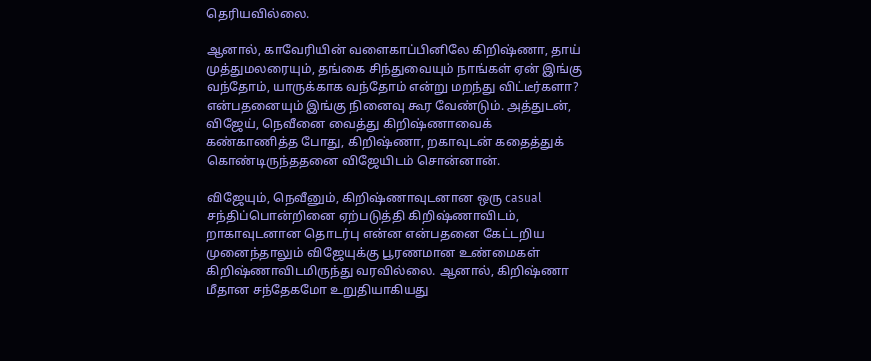தெரியவில்லை.

ஆனால், காவேரியின் வளைகாப்பினிலே கிறிஷ்ணா, தாய் முத்துமலரையும், தங்கை சிந்துவையும் நாங்கள் ஏன் இங்கு வந்தோம், யாருக்காக வந்தோம் என்று மறந்து விட்டீர்களா? என்பதனையும் இங்கு நினைவு கூர வேண்டும். அத்துடன், விஜேய், நெவீனை வைத்து கிறிஷ்ணாவைக் கண்காணித்த போது, கிறிஷ்ணா, றகாவுடன் கதைத்துக் கொண்டிருந்ததனை விஜேயிடம் சொன்னான்.

விஜேயும், நெவீனும், கிறிஷ்ணாவுடனான ஒரு casual சந்திப்பொன்றினை ஏற்படுத்தி கிறிஷ்ணாவிடம், றாகாவுடனான தொடர்பு என்ன என்பதனை கேட்டறிய முனைந்தாலும் விஜேயுக்கு பூரணமான உண்மைகள் கிறிஷ்ணாவிடமிருந்து வரவில்லை. ஆனால், கிறிஷ்ணா மீதான சந்தேகமோ உறுதியாகியது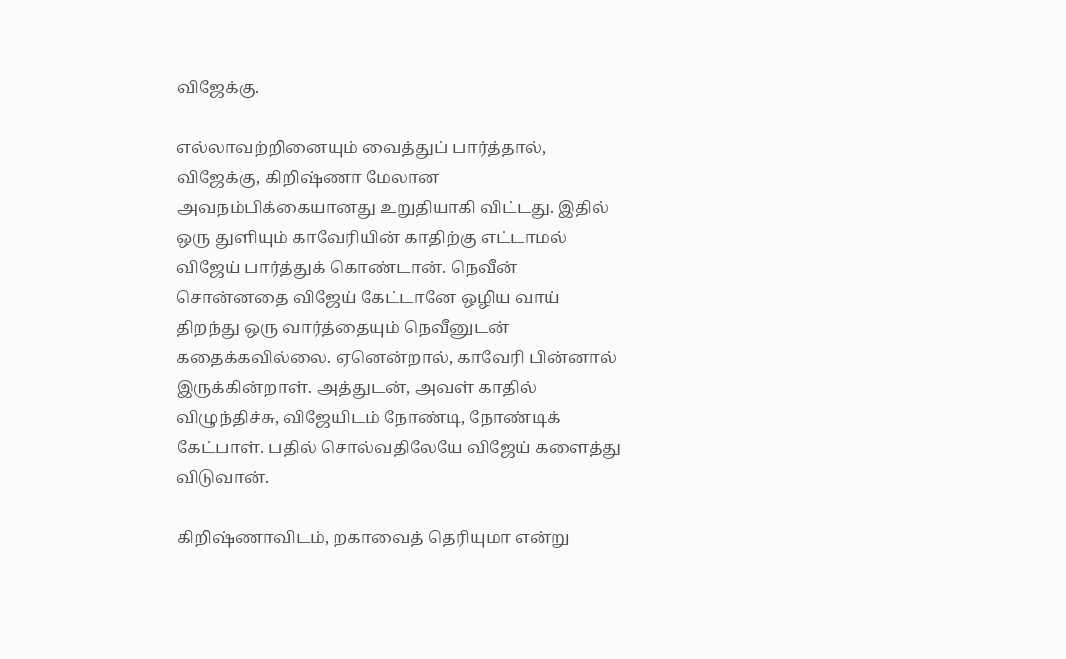விஜேக்கு.

எல்லாவற்றினையும் வைத்துப் பார்த்தால், விஜேக்கு, கிறிஷ்ணா மேலான அவநம்பிக்கையானது உறுதியாகி விட்டது. இதில் ஒரு துளியும் காவேரியின் காதிற்கு எட்டாமல் விஜேய் பார்த்துக் கொண்டான். நெவீன் சொன்னதை விஜேய் கேட்டானே ஒழிய வாய் திறந்து ஒரு வார்த்தையும் நெவீனுடன் கதைக்கவில்லை. ஏனென்றால், காவேரி பின்னால் இருக்கின்றாள். அத்துடன், அவள் காதில் விழுந்திச்சு, விஜேயிடம் நோண்டி, நோண்டிக் கேட்பாள். பதில் சொல்வதிலேயே விஜேய் களைத்து விடுவான்.

கிறிஷ்ணாவிடம், றகாவைத் தெரியுமா என்று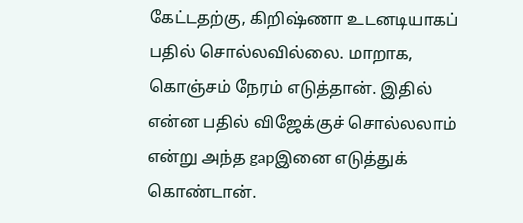கேட்டதற்கு, கிறிஷ்ணா உடனடியாகப் பதில் சொல்லவில்லை. மாறாக, கொஞ்சம் நேரம் எடுத்தான். இதில் என்ன பதில் விஜேக்குச் சொல்லலாம் என்று அந்த gapஇனை எடுத்துக் கொண்டான்.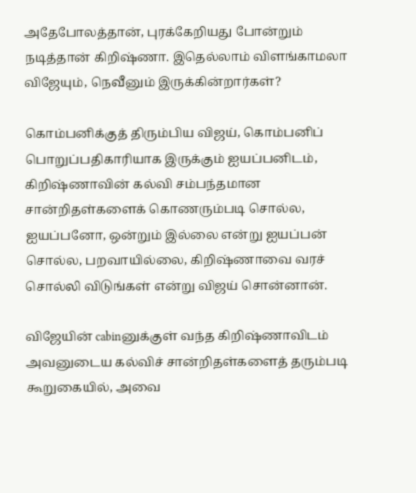அதேபோலத்தான், புரக்கேறியது போன்றும் நடித்தான் கிறிஷ்ணா. இதெல்லாம் விளங்காமலா விஜேயும், நெவீனும் இருக்கின்றார்கள்?

கொம்பனிக்குத் திரும்பிய விஜய், கொம்பனிப் பொறுப்பதிகாரியாக இருக்கும் ஐயப்பனிடம், கிறிஷ்ணாவின் கல்வி சம்பந்தமான சான்றிதள்களைக் கொணரும்படி சொல்ல, ஐயப்பனோ, ஒன்றும் இல்லை என்று ஐயப்பன் சொல்ல, பறவாயில்லை, கிறிஷ்ணாவை வரச் சொல்லி விடுங்கள் என்று விஜய் சொன்னான்.

விஜேயின் cabinனுக்குள் வந்த கிறிஷ்ணாவிடம் அவனுடைய கல்விச் சான்றிதள்களைத் தரும்படி கூறுகையில், அவை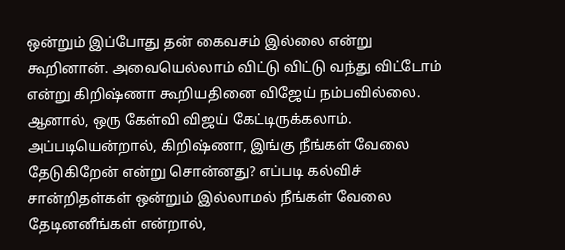ஒன்றும் இப்போது தன் கைவசம் இல்லை என்று கூறினான். அவையெல்லாம் விட்டு விட்டு வந்து விட்டோம் என்று கிறிஷ்ணா கூறியதினை விஜேய் நம்பவில்லை. ஆனால், ஒரு கேள்வி விஜய் கேட்டிருக்கலாம். அப்படியென்றால், கிறிஷ்ணா, இங்கு நீங்கள் வேலை தேடுகிறேன் என்று சொன்னது? எப்படி கல்விச் சான்றிதள்கள் ஒன்றும் இல்லாமல் நீங்கள் வேலை தேடினனீங்கள் என்றால்,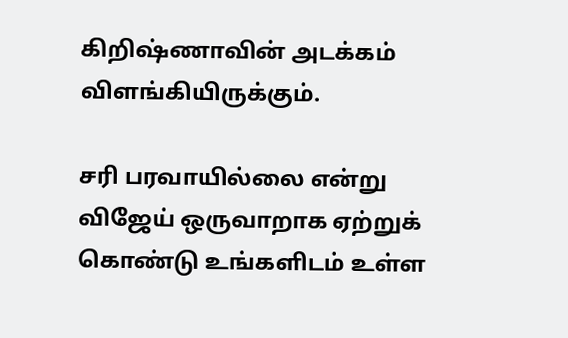கிறிஷ்ணாவின் அடக்கம் விளங்கியிருக்கும்.

சரி பரவாயில்லை என்று விஜேய் ஒருவாறாக ஏற்றுக் கொண்டு உங்களிடம் உள்ள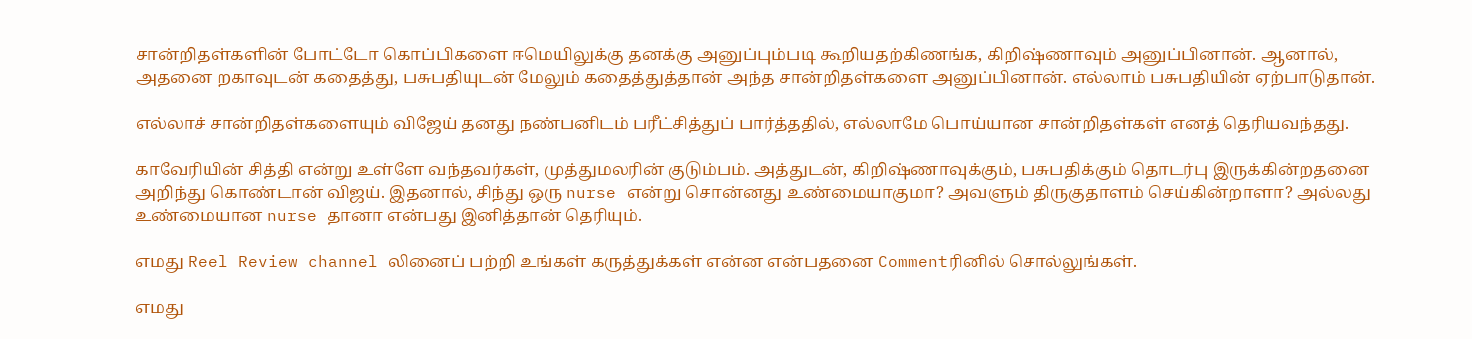சான்றிதள்களின் போட்டோ கொப்பிகளை ஈமெயிலுக்கு தனக்கு அனுப்பும்படி கூறியதற்கிணங்க, கிறிஷ்ணாவும் அனுப்பினான். ஆனால், அதனை றகாவுடன் கதைத்து, பசுபதியுடன் மேலும் கதைத்துத்தான் அந்த சான்றிதள்களை அனுப்பினான். எல்லாம் பசுபதியின் ஏற்பாடுதான்.

எல்லாச் சான்றிதள்களையும் விஜேய் தனது நண்பனிடம் பரீட்சித்துப் பார்த்ததில், எல்லாமே பொய்யான சான்றிதள்கள் எனத் தெரியவந்தது.

காவேரியின் சித்தி என்று உள்ளே வந்தவர்கள், முத்துமலரின் குடும்பம். அத்துடன், கிறிஷ்ணாவுக்கும், பசுபதிக்கும் தொடர்பு இருக்கின்றதனை அறிந்து கொண்டான் விஜய். இதனால், சிந்து ஒரு nurse என்று சொன்னது உண்மையாகுமா? அவளும் திருகுதாளம் செய்கின்றாளா? அல்லது உண்மையான nurse தானா என்பது இனித்தான் தெரியும்.

எமது Reel Review channel லினைப் பற்றி உங்கள் கருத்துக்கள் என்ன என்பதனை Commentரினில் சொல்லுங்கள்.

எமது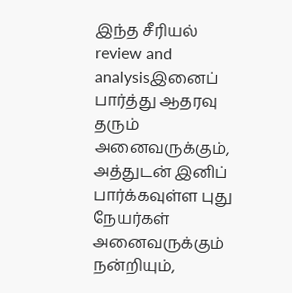இந்த சீரியல் review and analysisஇனைப் பார்த்து ஆதரவு தரும் அனைவருக்கும், அத்துடன் இனிப் பார்க்கவுள்ள புது நேயர்கள் அனைவருக்கும் நன்றியும்,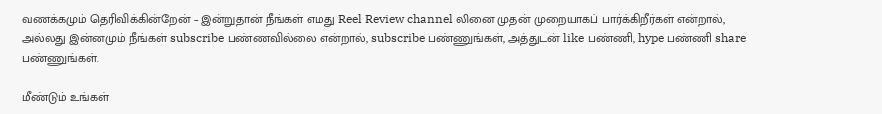வணக்கமும் தெரிவிக்கின்றேன் – இன்றுதான் நீங்கள் எமது Reel Review channel லினை முதன் முறையாகப் பார்க்கிறீர்கள் என்றால், அல்லது இன்னமும் நீங்கள் subscribe பண்ணவில்லை என்றால், subscribe பண்ணுங்கள், அத்துடன் like பண்ணி, hype பண்ணி share பண்ணுங்கள்.

மீண்டும் உங்கள்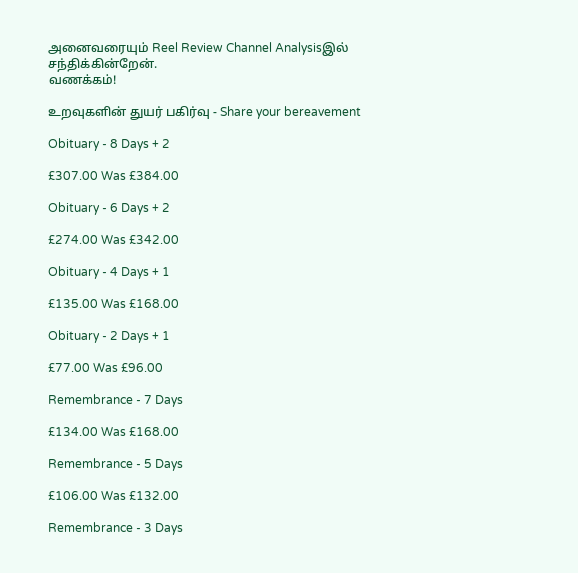அனைவரையும் Reel Review Channel Analysisஇல் சந்திக்கின்றேன்.
வணக்கம்!

உறவுகளின் துயர் பகிர்வு - Share your bereavement

Obituary - 8 Days + 2

£307.00 Was £384.00

Obituary - 6 Days + 2

£274.00 Was £342.00

Obituary - 4 Days + 1

£135.00 Was £168.00

Obituary - 2 Days + 1

£77.00 Was £96.00

Remembrance - 7 Days

£134.00 Was £168.00

Remembrance - 5 Days

£106.00 Was £132.00

Remembrance - 3 Days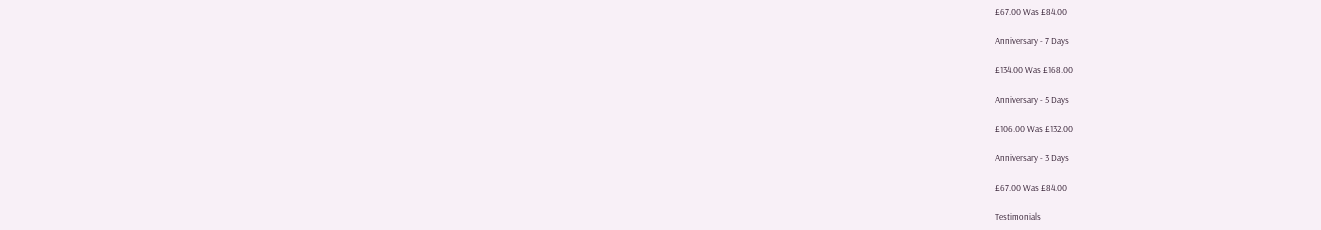£67.00 Was £84.00

Anniversary - 7 Days

£134.00 Was £168.00

Anniversary - 5 Days

£106.00 Was £132.00

Anniversary - 3 Days

£67.00 Was £84.00

Testimonials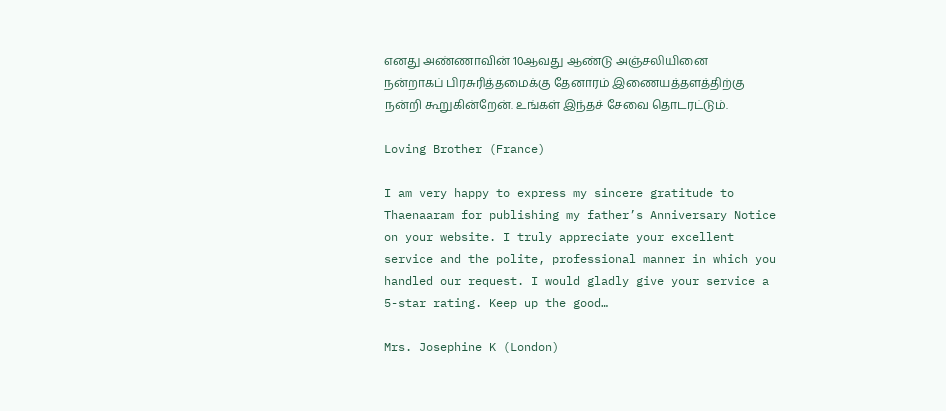எனது அண்ணாவின் 10ஆவது ஆண்டு அஞ்சலியினை நன்றாகப் பிரசுரித்தமைக்கு தேனாரம் இணையத்தளத்திற்கு நன்றி கூறுகின்றேன். உங்கள் இந்தச் சேவை தொடரட்டும்.

Loving Brother (France)

I am very happy to express my sincere gratitude to Thaenaaram for publishing my father’s Anniversary Notice on your website. I truly appreciate your excellent service and the polite, professional manner in which you handled our request. I would gladly give your service a 5-star rating. Keep up the good…

Mrs. Josephine K (London)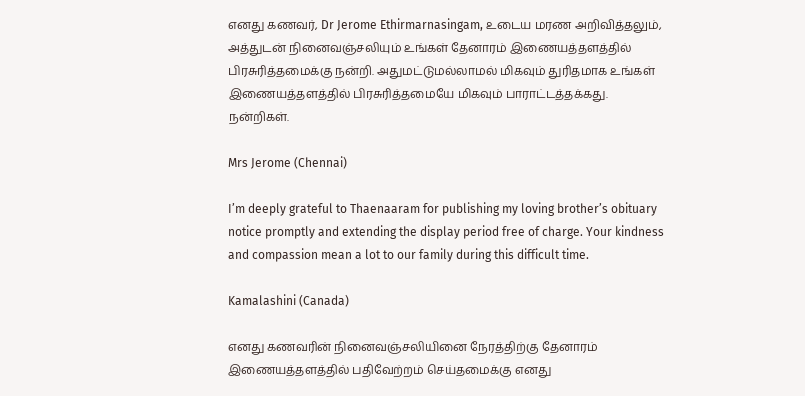எனது கணவர், Dr Jerome Ethirmarnasingam, உடைய மரண அறிவித்தலும், அத்துடன் நினைவஞ்சலியும் உங்கள் தேனாரம் இணையத்தளத்தில் பிரசுரித்தமைக்கு நன்றி. அதுமட்டுமல்லாமல் மிகவும் துரிதமாக உங்கள் இணையத்தளத்தில் பிரசுரித்தமையே மிகவும் பாராட்டத்தக்கது. நன்றிகள்.

Mrs Jerome (Chennai)

I’m deeply grateful to Thaenaaram for publishing my loving brother’s obituary notice promptly and extending the display period free of charge. Your kindness and compassion mean a lot to our family during this difficult time.

Kamalashini (Canada)

எனது கணவரின் நினைவஞ்சலியினை நேரத்திற்கு தேனாரம் இணையத்தளத்தில் பதிவேற்றம் செய்தமைக்கு எனது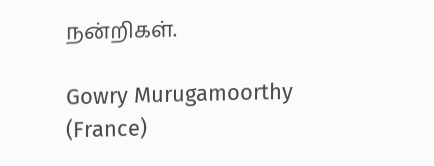நன்றிகள்.

Gowry Murugamoorthy (France)